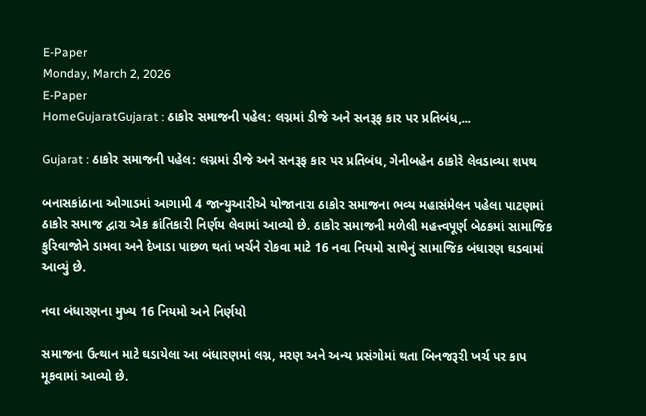E-Paper
Monday, March 2, 2026
E-Paper
HomeGujaratGujarat : ઠાકોર સમાજની પહેલ: લગ્નમાં ડીજે અને સનરૂફ કાર પર પ્રતિબંધ,...

Gujarat : ઠાકોર સમાજની પહેલ: લગ્નમાં ડીજે અને સનરૂફ કાર પર પ્રતિબંધ, ગેનીબહેન ઠાકોરે લેવડાવ્યા શપથ

બનાસકાંઠાના ઓગાડમાં આગામી 4 જાન્યુઆરીએ યોજાનારા ઠાકોર સમાજના ભવ્ય મહાસંમેલન પહેલા પાટણમાં ઠાકોર સમાજ દ્વારા એક ક્રાંતિકારી નિર્ણય લેવામાં આવ્યો છે. ઠાકોર સમાજની મળેલી મહત્ત્વપૂર્ણ બેઠકમાં સામાજિક કુરિવાજોને ડામવા અને દેખાડા પાછળ થતાં ખર્ચને રોકવા માટે 16 નવા નિયમો સાથેનું સામાજિક બંધારણ ઘડવામાં આવ્યું છે.

નવા બંધારણના મુખ્ય 16 નિયમો અને નિર્ણયો

સમાજના ઉત્થાન માટે ઘડાયેલા આ બંધારણમાં લગ્ન, મરણ અને અન્ય પ્રસંગોમાં થતા બિનજરૂરી ખર્ચ પર કાપ મૂકવામાં આવ્યો છે.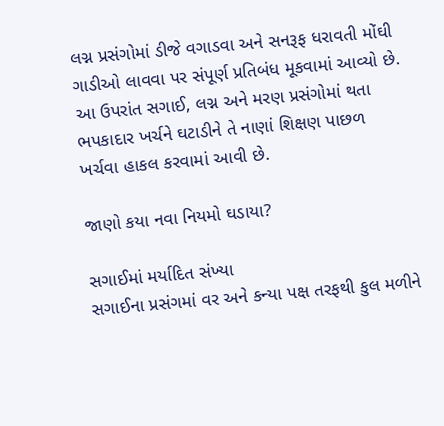લગ્ન પ્રસંગોમાં ડીજે વગાડવા અને સનરૂફ ધરાવતી મોંઘી ગાડીઓ લાવવા પર સંપૂર્ણ પ્રતિબંધ મૂકવામાં આવ્યો છે. આ ઉપરાંત સગાઈ, લગ્ન અને મરણ પ્રસંગોમાં થતા ભપકાદાર ખર્ચને ઘટાડીને તે નાણાં શિક્ષણ પાછળ ખર્ચવા હાકલ કરવામાં આવી છે.

જાણો કયા નવા નિયમો ઘડાયા?

સગાઈમાં મર્યાદિત સંખ્યા
સગાઈના પ્રસંગમાં વર અને કન્યા પક્ષ તરફથી કુલ મળીને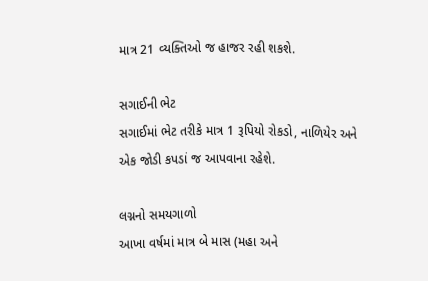માત્ર 21 વ્યક્તિઓ જ હાજર રહી શકશે.

સગાઈની ભેટ
સગાઈમાં ભેટ તરીકે માત્ર 1 રૂપિયો રોકડો, નાળિયેર અને એક જોડી કપડાં જ આપવાના રહેશે.

લગ્નનો સમયગાળો
આખા વર્ષમાં માત્ર બે માસ (મહા અને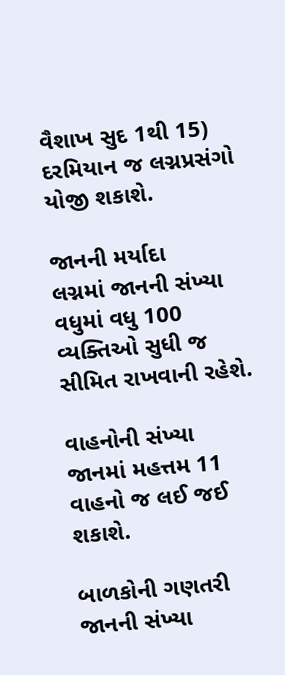વૈશાખ સુદ 1થી 15) દરમિયાન જ લગ્નપ્રસંગો યોજી શકાશે.

જાનની મર્યાદા
લગ્નમાં જાનની સંખ્યા વધુમાં વધુ 100 વ્યક્તિઓ સુધી જ સીમિત રાખવાની રહેશે.

વાહનોની સંખ્યા
જાનમાં મહત્તમ 11 વાહનો જ લઈ જઈ શકાશે.

બાળકોની ગણતરી
જાનની સંખ્યા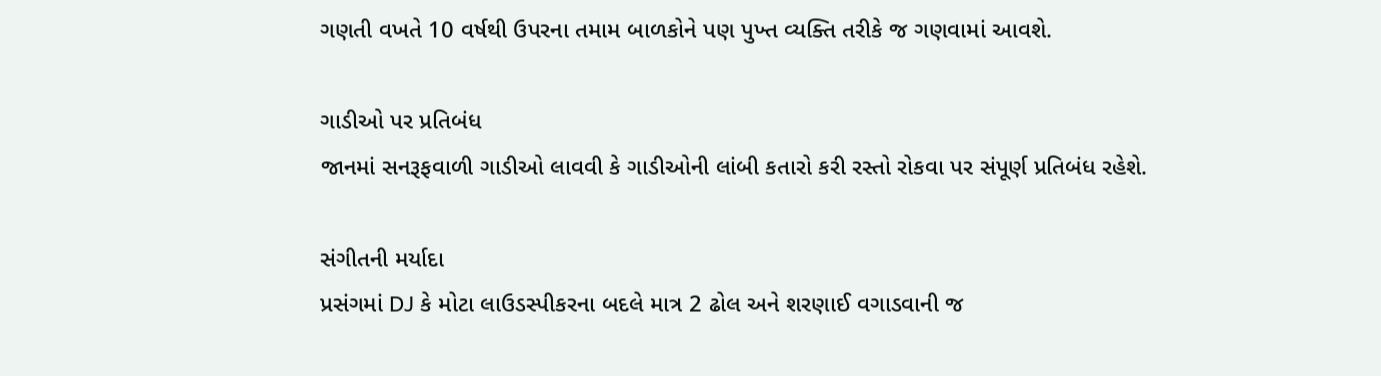ગણતી વખતે 10 વર્ષથી ઉપરના તમામ બાળકોને પણ પુખ્ત વ્યક્તિ તરીકે જ ગણવામાં આવશે.

ગાડીઓ પર પ્રતિબંધ
જાનમાં સનરૂફવાળી ગાડીઓ લાવવી કે ગાડીઓની લાંબી કતારો કરી રસ્તો રોકવા પર સંપૂર્ણ પ્રતિબંધ રહેશે.

સંગીતની મર્યાદા
પ્રસંગમાં DJ કે મોટા લાઉડસ્પીકરના બદલે માત્ર 2 ઢોલ અને શરણાઈ વગાડવાની જ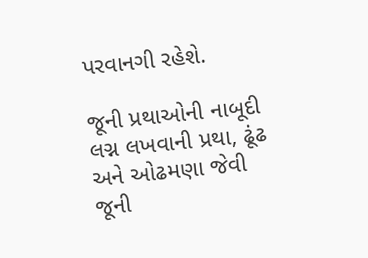પરવાનગી રહેશે.

જૂની પ્રથાઓની નાબૂદી
લગ્ન લખવાની પ્રથા, ઢૂંઢ અને ઓઢમણા જેવી જૂની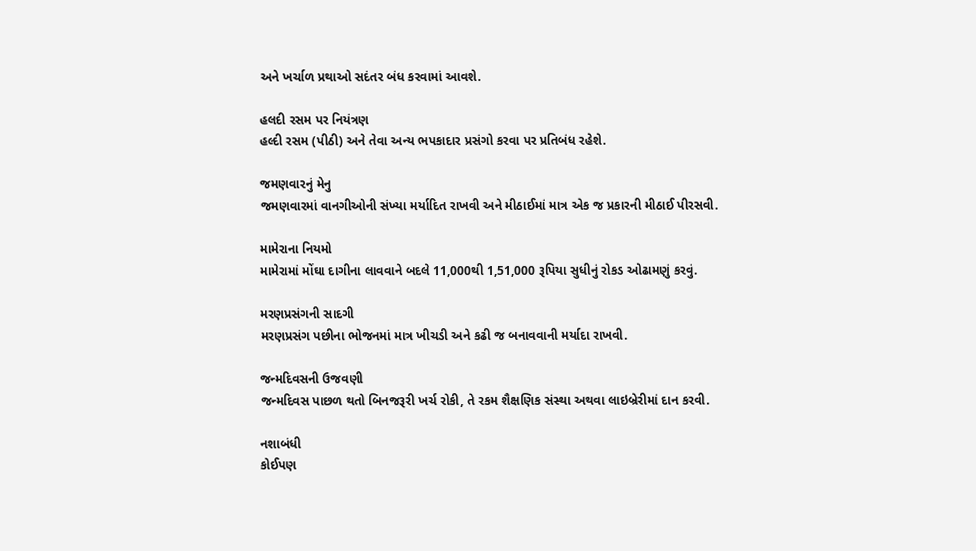અને ખર્ચાળ પ્રથાઓ સદંતર બંધ કરવામાં આવશે.

હલદી રસમ પર નિયંત્રણ
હલ્દી રસમ (પીઠી) અને તેવા અન્ય ભપકાદાર પ્રસંગો કરવા પર પ્રતિબંધ રહેશે.

જમણવારનું મેનુ
જમણવારમાં વાનગીઓની સંખ્યા મર્યાદિત રાખવી અને મીઠાઈમાં માત્ર એક જ પ્રકારની મીઠાઈ પીરસવી.

મામેરાના નિયમો
મામેરામાં મોંઘા દાગીના લાવવાને બદલે 11,000થી 1,51,000 રૂપિયા સુધીનું રોકડ ઓઢામણું કરવું.

મરણપ્રસંગની સાદગી
મરણપ્રસંગ પછીના ભોજનમાં માત્ર ખીચડી અને કઢી જ બનાવવાની મર્યાદા રાખવી.

જન્મદિવસની ઉજવણી
જન્મદિવસ પાછળ થતો બિનજરૂરી ખર્ચ રોકી, તે રકમ શૈક્ષણિક સંસ્થા અથવા લાઇબ્રેરીમાં દાન કરવી.

નશાબંધી
કોઈપણ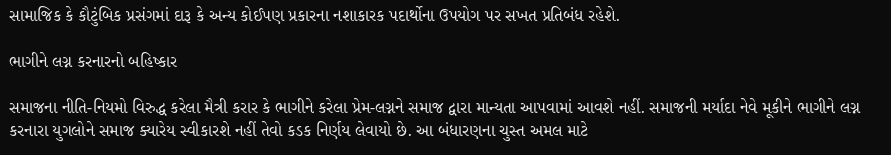સામાજિક કે કૌટુંબિક પ્રસંગમાં દારૂ કે અન્ય કોઈપણ પ્રકારના નશાકારક પદાર્થોના ઉપયોગ પર સખત પ્રતિબંધ રહેશે.

ભાગીને લગ્ન કરનારનો બહિષ્કાર

સમાજના નીતિ-નિયમો વિરુદ્ધ કરેલા મૈત્રી કરાર કે ભાગીને કરેલા પ્રેમ-લગ્નને સમાજ દ્વારા માન્યતા આપવામાં આવશે નહીં. સમાજની મર્યાદા નેવે મૂકીને ભાગીને લગ્ન કરનારા યુગલોને સમાજ ક્યારેય સ્વીકારશે નહીં તેવો કડક નિર્ણય લેવાયો છે. આ બંધારણના ચુસ્ત અમલ માટે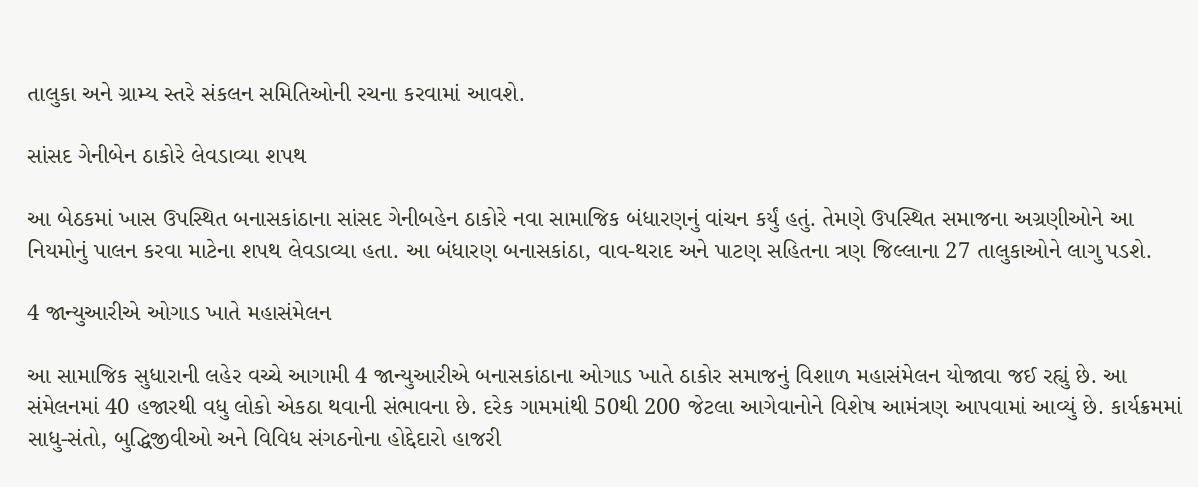તાલુકા અને ગ્રામ્ય સ્તરે સંકલન સમિતિઓની રચના કરવામાં આવશે.

સાંસદ ગેનીબેન ઠાકોરે લેવડાવ્યા શપથ

આ બેઠકમાં ખાસ ઉપસ્થિત બનાસકાંઠાના સાંસદ ગેનીબહેન ઠાકોરે નવા સામાજિક બંધારણનું વાંચન કર્યું હતું. તેમણે ઉપસ્થિત સમાજના અગ્રણીઓને આ નિયમોનું પાલન કરવા માટેના શપથ લેવડાવ્યા હતા. આ બંધારણ બનાસકાંઠા, વાવ-થરાદ અને પાટણ સહિતના ત્રણ જિલ્લાના 27 તાલુકાઓને લાગુ પડશે.

4 જાન્યુઆરીએ ઓગાડ ખાતે મહાસંમેલન

આ સામાજિક સુધારાની લહેર વચ્ચે આગામી 4 જાન્યુઆરીએ બનાસકાંઠાના ઓગાડ ખાતે ઠાકોર સમાજનું વિશાળ મહાસંમેલન યોજાવા જઈ રહ્યું છે. આ સંમેલનમાં 40 હજારથી વધુ લોકો એકઠા થવાની સંભાવના છે. દરેક ગામમાંથી 50થી 200 જેટલા આગેવાનોને વિશેષ આમંત્રણ આપવામાં આવ્યું છે. કાર્યક્રમમાં સાધુ-સંતો, બુદ્ધિજીવીઓ અને વિવિધ સંગઠનોના હોદ્દેદારો હાજરી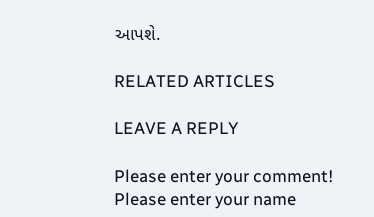આપશે.

RELATED ARTICLES

LEAVE A REPLY

Please enter your comment!
Please enter your name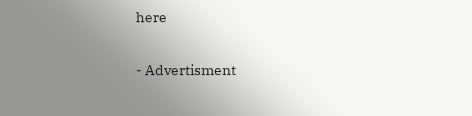here

- Advertisment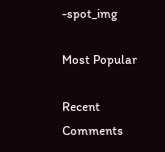-spot_img

Most Popular

Recent Comments